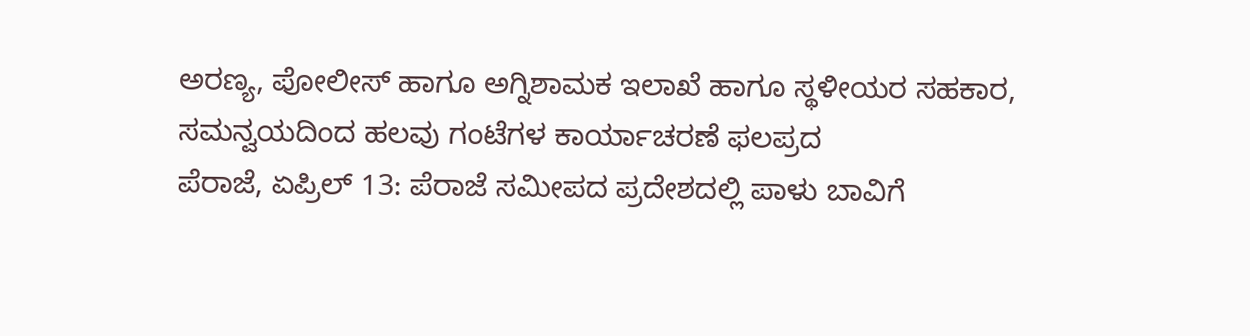ಅರಣ್ಯ, ಪೋಲೀಸ್ ಹಾಗೂ ಅಗ್ನಿಶಾಮಕ ಇಲಾಖೆ ಹಾಗೂ ಸ್ಥಳೀಯರ ಸಹಕಾರ, ಸಮನ್ವಯದಿಂದ ಹಲವು ಗಂಟೆಗಳ ಕಾರ್ಯಾಚರಣೆ ಫಲಪ್ರದ
ಪೆರಾಜೆ, ಏಪ್ರಿಲ್ 13: ಪೆರಾಜೆ ಸಮೀಪದ ಪ್ರದೇಶದಲ್ಲಿ ಪಾಳು ಬಾವಿಗೆ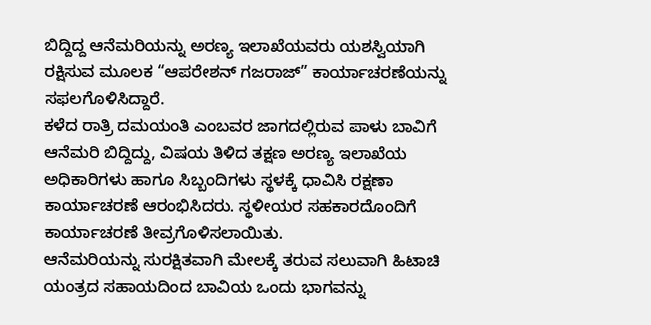ಬಿದ್ದಿದ್ದ ಆನೆಮರಿಯನ್ನು ಅರಣ್ಯ ಇಲಾಖೆಯವರು ಯಶಸ್ವಿಯಾಗಿ ರಕ್ಷಿಸುವ ಮೂಲಕ “ಆಪರೇಶನ್ ಗಜರಾಜ್” ಕಾರ್ಯಾಚರಣೆಯನ್ನು ಸಫಲಗೊಳಿಸಿದ್ದಾರೆ.
ಕಳೆದ ರಾತ್ರಿ ದಮಯಂತಿ ಎಂಬವರ ಜಾಗದಲ್ಲಿರುವ ಪಾಳು ಬಾವಿಗೆ ಆನೆಮರಿ ಬಿದ್ದಿದ್ದು, ವಿಷಯ ತಿಳಿದ ತಕ್ಷಣ ಅರಣ್ಯ ಇಲಾಖೆಯ ಅಧಿಕಾರಿಗಳು ಹಾಗೂ ಸಿಬ್ಬಂದಿಗಳು ಸ್ಥಳಕ್ಕೆ ಧಾವಿಸಿ ರಕ್ಷಣಾ ಕಾರ್ಯಾಚರಣೆ ಆರಂಭಿಸಿದರು. ಸ್ಥಳೀಯರ ಸಹಕಾರದೊಂದಿಗೆ ಕಾರ್ಯಾಚರಣೆ ತೀವ್ರಗೊಳಿಸಲಾಯಿತು.
ಆನೆಮರಿಯನ್ನು ಸುರಕ್ಷಿತವಾಗಿ ಮೇಲಕ್ಕೆ ತರುವ ಸಲುವಾಗಿ ಹಿಟಾಚಿ ಯಂತ್ರದ ಸಹಾಯದಿಂದ ಬಾವಿಯ ಒಂದು ಭಾಗವನ್ನು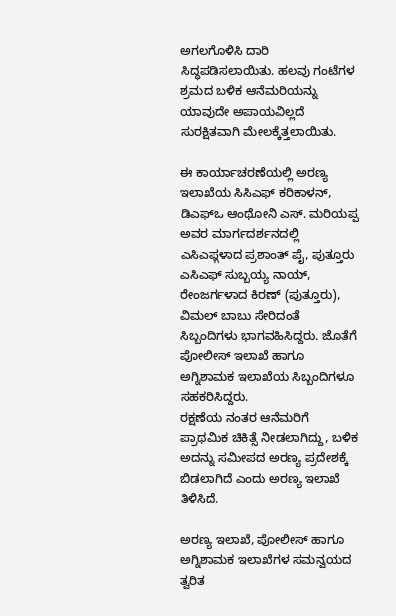ಅಗಲಗೊಳಿಸಿ ದಾರಿ ಸಿದ್ಧಪಡಿಸಲಾಯಿತು. ಹಲವು ಗಂಟೆಗಳ ಶ್ರಮದ ಬಳಿಕ ಆನೆಮರಿಯನ್ನು ಯಾವುದೇ ಅಪಾಯವಿಲ್ಲದೆ ಸುರಕ್ಷಿತವಾಗಿ ಮೇಲಕ್ಕೆತ್ತಲಾಯಿತು.

ಈ ಕಾರ್ಯಾಚರಣೆಯಲ್ಲಿ ಅರಣ್ಯ ಇಲಾಖೆಯ ಸಿಸಿಎಫ್ ಕರಿಕಾಳನ್, ಡಿಎಫ್ಒ ಆಂಥೋನಿ ಎಸ್. ಮರಿಯಪ್ಪ ಅವರ ಮಾರ್ಗದರ್ಶನದಲ್ಲಿ ಎಸಿಎಫ್ಗಳಾದ ಪ್ರಶಾಂತ್ ಪೈ, ಪುತ್ತೂರು ಎಸಿಎಫ್ ಸುಬ್ಬಯ್ಯ ನಾಯ್, ರೇಂಜರ್ಗಳಾದ ಕಿರಣ್ (ಪುತ್ತೂರು), ವಿಮಲ್ ಬಾಬು ಸೇರಿದಂತೆ ಸಿಬ್ಬಂದಿಗಳು ಭಾಗವಹಿಸಿದ್ದರು. ಜೊತೆಗೆ ಪೋಲೀಸ್ ಇಲಾಖೆ ಹಾಗೂ ಅಗ್ನಿಶಾಮಕ ಇಲಾಖೆಯ ಸಿಬ್ಬಂದಿಗಳೂ ಸಹಕರಿಸಿದ್ದರು.
ರಕ್ಷಣೆಯ ನಂತರ ಆನೆಮರಿಗೆ ಪ್ರಾಥಮಿಕ ಚಿಕಿತ್ಸೆ ನೀಡಲಾಗಿದ್ದು, ಬಳಿಕ ಅದನ್ನು ಸಮೀಪದ ಅರಣ್ಯ ಪ್ರದೇಶಕ್ಕೆ ಬಿಡಲಾಗಿದೆ ಎಂದು ಅರಣ್ಯ ಇಲಾಖೆ ತಿಳಿಸಿದೆ.

ಅರಣ್ಯ ಇಲಾಖೆ, ಪೋಲೀಸ್ ಹಾಗೂ ಅಗ್ನಿಶಾಮಕ ಇಲಾಖೆಗಳ ಸಮನ್ವಯದ ತ್ವರಿತ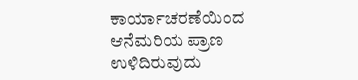ಕಾರ್ಯಾಚರಣೆಯಿಂದ ಆನೆಮರಿಯ ಪ್ರಾಣ ಉಳಿದಿರುವುದು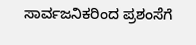ಸಾರ್ವಜನಿಕರಿಂದ ಪ್ರಶಂಸೆಗೆ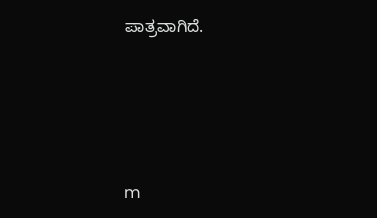ಪಾತ್ರವಾಗಿದೆ.




m